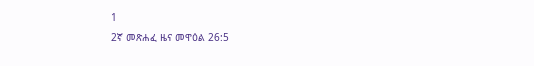1
2ኛ መጽሐፈ ዜና መዋዕል 26:5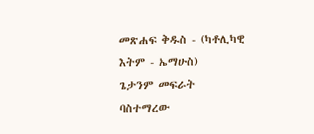መጽሐፍ ቅዱስ - (ካቶሊካዊ እትም - ኤማሁስ)
ጌታንም መፍራት ባስተማረው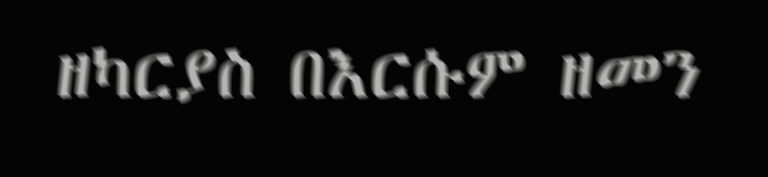ዘካርያስ በእርሱም ዘመን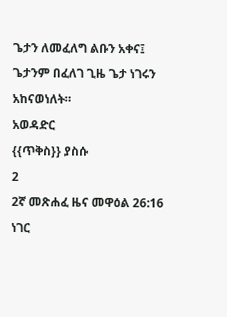ጌታን ለመፈለግ ልቡን አቀና፤ ጌታንም በፈለገ ጊዜ ጌታ ነገሩን አከናወነለት።
አወዳድር
{{ጥቅስ}} ያስሱ
2
2ኛ መጽሐፈ ዜና መዋዕል 26:16
ነገር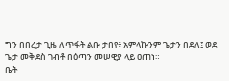ግን በበረታ ጊዜ ለጥፋት ልቡ ታበየ፥ አምላኩንም ጌታን በደለ፤ ወደ ጌታ መቅደስ ገብቶ በዕጣን መሠዊያ ላይ ዐጠነ።
ቤት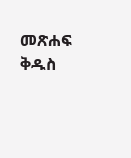መጽሐፍ ቅዱስ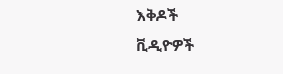እቅዶች
ቪዲዮዎች